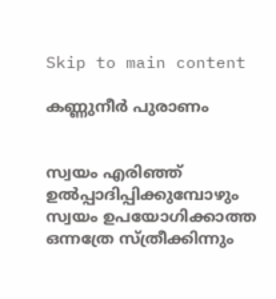Skip to main content

കണ്ണുനീർ പുരാണം


സ്വയം എരിഞ്ഞ് ഉൽപ്പാദിപ്പിക്കുമ്പോഴും
സ്വയം ഉപയോഗിക്കാത്ത ഒന്നത്രേ സ്ത്രീക്കിന്നും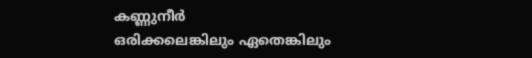കണ്ണുനീർ
ഒരിക്കലെങ്കിലും ഏതെങ്കിലും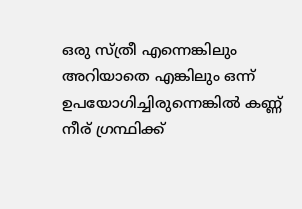ഒരു സ്ത്രീ എന്നെങ്കിലും അറിയാതെ എങ്കിലും ഒന്ന് ഉപയോഗിച്ചിരുന്നെങ്കിൽ കണ്ണ് നീര് ഗ്രന്ഥിക്ക്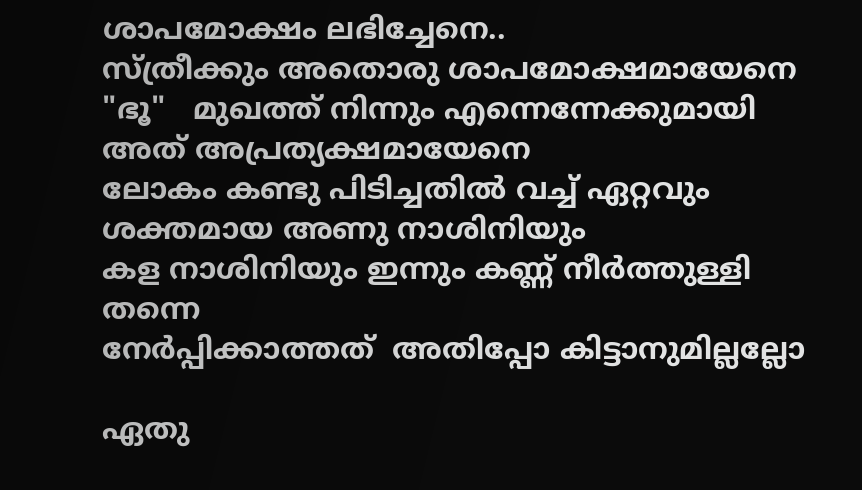ശാപമോക്ഷം ലഭിച്ചേനെ..
സ്ത്രീക്കും അതൊരു ശാപമോക്ഷമായേനെ
"ഭൂ"   മുഖത്ത് നിന്നും എന്നെന്നേക്കുമായി അത് അപ്രത്യക്ഷമായേനെ
ലോകം കണ്ടു പിടിച്ചതിൽ വച്ച് ഏറ്റവും ശക്തമായ അണു നാശിനിയും
കള നാശിനിയും ഇന്നും കണ്ണ് നീർത്തുള്ളി തന്നെ
നേർപ്പിക്കാത്തത്  അതിപ്പോ കിട്ടാനുമില്ലല്ലോ

ഏതു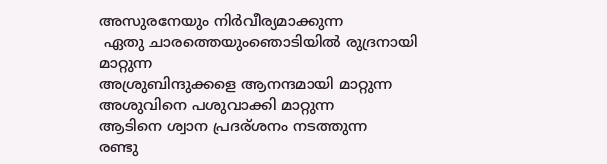അസുരനേയും നിർവീര്യമാക്കുന്ന
 ഏതു ചാരത്തെയുംഞൊടിയിൽ രുദ്രനായി മാറ്റുന്ന
അശ്രുബിന്ദുക്കളെ ആനന്ദമായി മാറ്റുന്ന
അശുവിനെ പശുവാക്കി മാറ്റുന്ന
ആടിനെ ശ്വാന പ്രദര്ശനം നടത്തുന്ന
രണ്ടു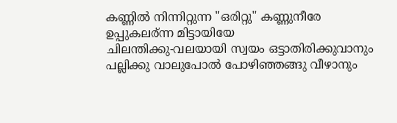കണ്ണിൽ നിന്നിറ്റുന്ന "ഒരിറ്റു" കണ്ണുനീരേ
ഉപ്പുകലര്ന്ന മിട്ടായിയേ
ചിലന്തിക്കു-വലയായി സ്വയം ഒട്ടാതിരിക്കുവാനും
പല്ലിക്കു വാലുപോൽ പോഴിഞ്ഞങ്ങു വീഴാനും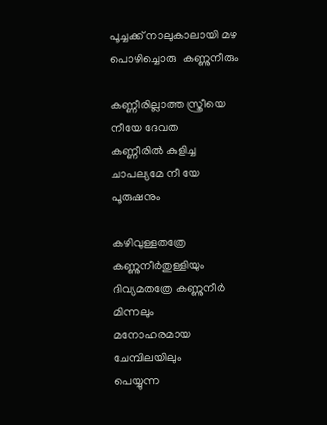പൂച്ചക്ക് നാലുകാലായി മഴ പൊഴിച്ചൊരു  കണ്ണുനീരും

കണ്ണീരില്ലാത്ത സ്ത്രീയെ നീയേ ദേവത
കണ്ണീരിൽ കുളിച്ച ചാപല്യമേ നീ യേ പൂരുഷനും

കഴിവുള്ളതത്രേ കണ്ണുനീർതുള്ളിയും
ദിവ്യമതത്രേ കണ്ണുനീർ മിന്നലും
മനോഹരമായ ചേമ്പിലയിലും
പെയ്യുന്ന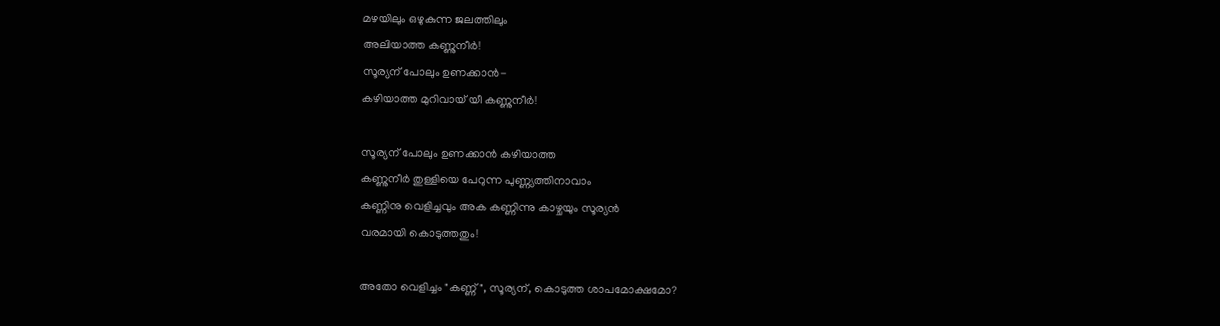മഴയിലും ഒഴുകുന്ന ജലത്തിലും
അലിയാത്ത കണ്ണുനീർ!
സൂര്യന് പോലും ഉണക്കാൻ-
കഴിയാത്ത മുറിവായ്‌ യീ കണ്ണുനീർ!

സൂര്യന് പോലും ഉണക്കാൻ കഴിയാത്ത
കണ്ണുനീർ തുള്ളിയെ പേറുന്ന പുണ്ണ്യത്തിനാവാം
കണ്ണിനു വെളിച്ചവും അക കണ്ണിന്നു കാഴ്ചയും സൂര്യൻ
വരമായി കൊടുത്തതും!

അതോ വെളിച്ചം "കണ്ണ്", സൂര്യന്, കൊടുത്ത ശാപമോക്ഷമോ?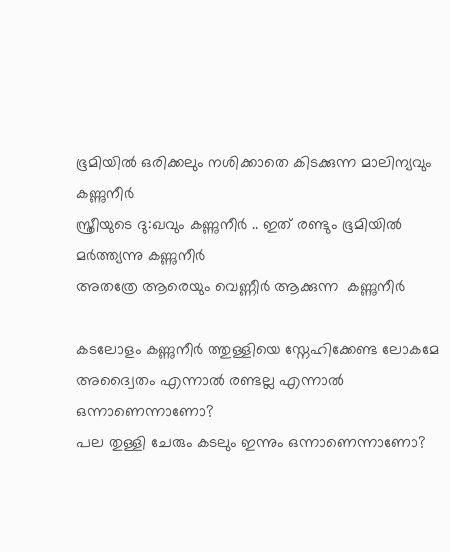ഭൂമിയിൽ ഒരിക്കലും നശിക്കാതെ കിടക്കുന്ന മാലിന്യവും കണ്ണുനീർ
സ്ത്രീയുടെ ദു:ഖവും കണ്ണുനീർ .. ഇത് രണ്ടും ഭൂമിയിൽ മർത്ത്യന്നു കണ്ണുനീർ
അതത്രേ ആരെയും വെണ്ണീർ ആക്കുന്ന  കണ്ണുനീർ

കടലോളം കണ്ണുനീർ ത്തുള്ളിയെ സ്നേഹിക്കേണ്ട ലോകമേ
അദ്വൈതം എന്നാൽ രണ്ടല്ല എന്നാൽ ഒന്നാണെന്നാണോ?
പല തുള്ളി ചേരും കടലും ഇന്നും ഒന്നാണെന്നാണോ?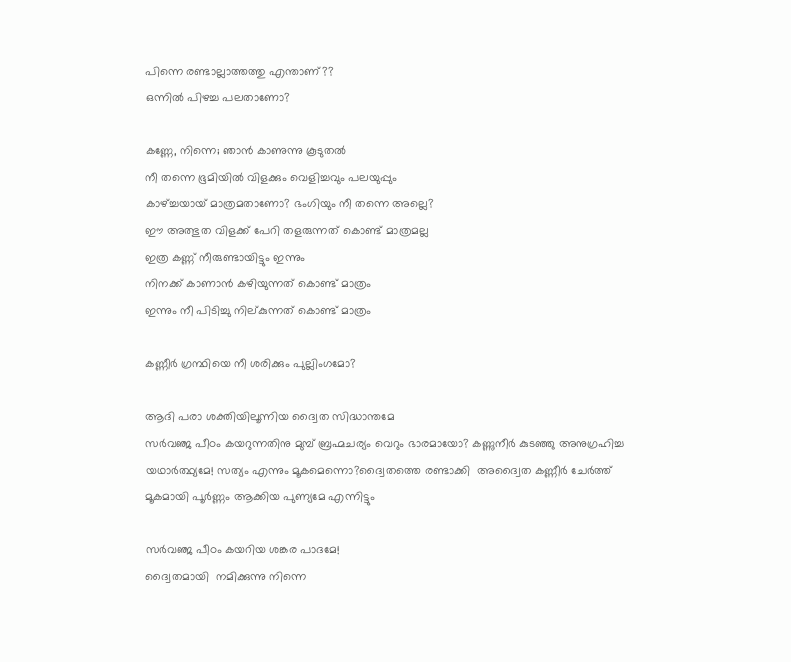പിന്നെ രണ്ടാല്ലാത്തത്തു എന്താണ്??
ഒന്നിൽ പിഴച്ച പലതാണോ?

കണ്ണേ, നിന്നെ; ഞാൻ കാണുന്നു കൂടുതൽ
നീ തന്നെ ഭൂമിയിൽ വിളക്കും വെളിച്ചവും പലയുപ്പും
കാഴ്ച്ചയായ് മാത്രമതാണോ? ഭംഗിയും നീ തന്നെ അല്ലെ?
ഈ അത്ഭുത വിളക്ക് പേറി തളരുന്നത് കൊണ്ട് മാത്രമല്ല
ഇത്ര കണ്ണ് നീരുണ്ടായിട്ടും ഇന്നും
നിനക്ക് കാണാൻ കഴിയുന്നത്‌ കൊണ്ട് മാത്രം
ഇന്നും നീ പിടിച്ചു നില്കുന്നത് കൊണ്ട് മാത്രം

കണ്ണീർ ഗ്രന്ഥിയെ നീ ശരിക്കും പുല്ലിംഗമോ?

ആദി പരാ ശക്തിയിലൂന്നിയ ദ്വൈത സിദ്ധാന്തമേ
സർവഞ്ജ പീഠം കയറുന്നതിനു മുമ്പ് ബ്രഹ്മചര്യം വെറും ഭാരമായോ? കണ്ണുനീർ കുടഞ്ഞു അനുഗ്രഹിച്ച യഥാർത്ഥ്യമേ! സത്യം എന്നും മൂകമെന്നൊ?ദ്വൈതത്തെ രണ്ടാക്കി  അദ്വൈത കണ്ണീർ ചേർത്ത് മൂകമായി പൂർണ്ണം ആക്കിയ പുണ്യമേ എന്നിട്ടും

സർവഞ്ജ പീഠം കയറിയ ശങ്കര പാദമേ!
ദ്വൈതമായി  നമിക്കുന്നു നിന്നെ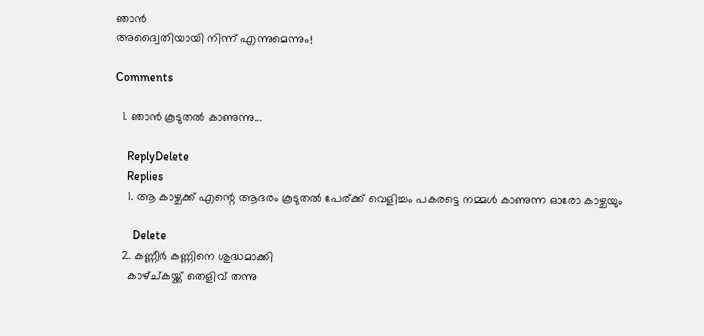ഞാൻ
അദ്വൈതിയായി നിന്ന് എന്നുമെന്നും!

Comments

  1. ഞാൻ കൂടുതൽ കാണുന്നു...

    ReplyDelete
    Replies
    1. ആ കാഴ്ചക്ക് എന്റെ ആദരം കൂടുതൽ പേര്ക്ക് വെളിച്ചം പകരട്ടെ നമ്മൾ കാണുന്ന ഓരോ കാഴ്ചയും

      Delete
  2. കണ്ണീര്‍ കണ്ണിനെ ശുദ്ധമാക്കി
    കാഴ്ച്കയ്ക്ക് തെളിവ് തന്നു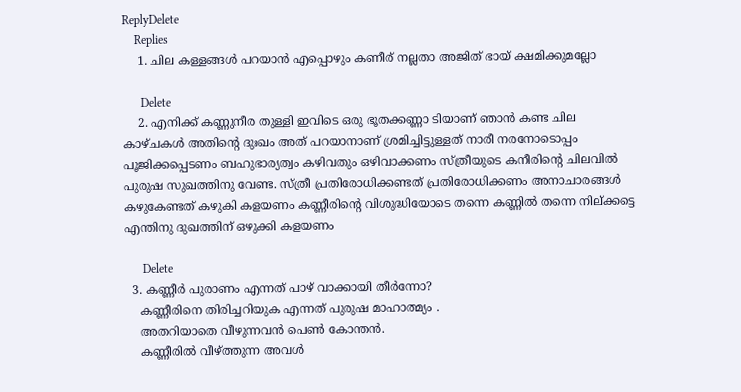ReplyDelete
    Replies
    1. ചില കള്ളങ്ങൾ പറയാൻ എപ്പൊഴും കണീര് നല്ലതാ അജിത്‌ ഭായ് ക്ഷമിക്കുമല്ലോ

      Delete
    2. എനിക്ക് കണ്ണുനീര തുള്ളി ഇവിടെ ഒരു ഭൂതക്കണ്ണാ ടിയാണ് ഞാൻ കണ്ട ചില കാഴ്ചകൾ അതിന്റെ ദുഃഖം അത് പറയാനാണ് ശ്രമിച്ചിട്ടുള്ളത് നാരീ നരനോടൊപ്പം പൂജിക്കപ്പെടണം ബഹുഭാര്യത്വം കഴിവതും ഒഴിവാക്കണം സ്ത്രീയുടെ കനീരിന്റെ ചിലവിൽ പുരുഷ സുഖത്തിനു വേണ്ട. സ്ത്രീ പ്രതിരോധിക്കണ്ടത് പ്രതിരോധിക്കണം അനാചാരങ്ങൾ കഴുകേണ്ടത് കഴുകി കളയണം കണ്ണീരിന്റെ വിശുദ്ധിയോടെ തന്നെ കണ്ണിൽ തന്നെ നില്ക്കട്ടെ എന്തിനു ദുഖത്തിന് ഒഴുക്കി കളയണം

      Delete
  3. കണ്ണീർ പുരാണം എന്നത് പാഴ് വാക്കായി തീർന്നോ?
    കണ്ണീരിനെ തിരിച്ചറിയുക എന്നത് പുരുഷ മാഹാത്മ്യം .
    അതറിയാതെ വീഴുന്നവൻ പെണ്‍ കോന്തൻ.
    കണ്ണീരിൽ വീഴ്ത്തുന്ന അവൾ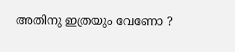അതിനു ഇത്രയും വേണോ ?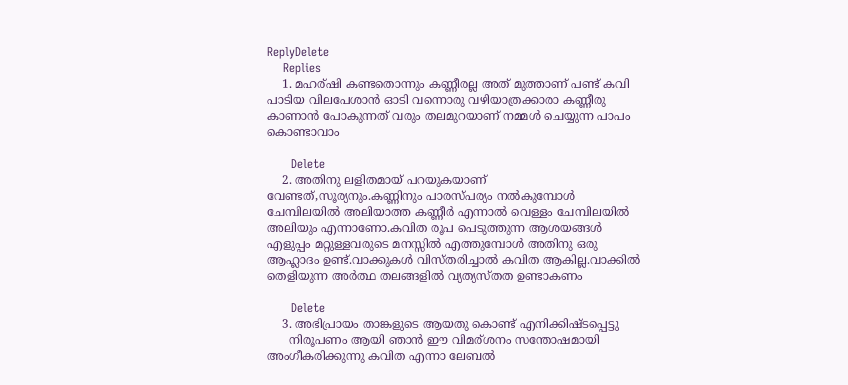ReplyDelete
    Replies
    1. മഹര്ഷി കണ്ടതൊന്നും കണ്ണീരല്ല അത് മുത്താണ് പണ്ട് കവി പാടിയ വിലപേശാൻ ഓടി വന്നൊരു വഴിയാത്രക്കാരാ കണ്ണീരു കാണാൻ പോകുന്നത് വരും തലമുറയാണ് നമ്മൾ ചെയ്യുന്ന പാപം കൊണ്ടാവാം

      Delete
    2. അതിനു ലളിതമായ് പറയുകയാണ്‌ വേണ്ടത്,സൂര്യനും.കണ്ണിനും പാരസ്പര്യം നൽകുമ്പോൾ ചേമ്പിലയിൽ അലിയാത്ത കണ്ണീർ എന്നാൽ വെള്ളം ചേമ്പിലയിൽ അലിയും എന്നാണോ.കവിത രൂപ പെടുത്തുന്ന ആശയങ്ങൾ എളുപ്പം മറ്റുള്ളവരുടെ മനസ്സിൽ എത്തുമ്പോൾ അതിനു ഒരു ആഹ്ലാദം ഉണ്ട്.വാക്കുകൾ വിസ്തരിച്ചാൽ കവിത ആകില്ല.വാക്കിൽ തെളിയുന്ന അർത്ഥ തലങ്ങളിൽ വ്യത്യസ്തത ഉണ്ടാകണം

      Delete
    3. അഭിപ്രായം താങ്കളുടെ ആയതു കൊണ്ട് എനിക്കിഷ്ടപ്പെട്ടു
      നിരൂപണം ആയി ഞാൻ ഈ വിമര്ശനം സന്തോഷമായി അംഗീകരിക്കുന്നു കവിത എന്നാ ലേബൽ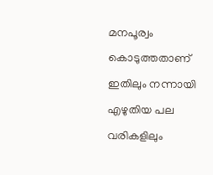മനപൂര്വം കൊടുത്തതാണ് ഇതിലും നന്നായി എഴുതിയ പല വരികളിലും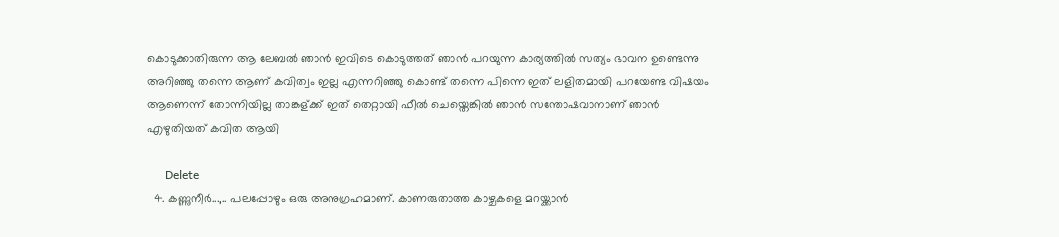കൊടുക്കാതിരുന്ന ആ ലേബൽ ഞാൻ ഇവിടെ കൊടുത്തത് ഞാൻ പറയുന്ന കാര്യത്തിൽ സത്യം ഭാവന ഉണ്ടെന്നു അറിഞ്ഞു തന്നെ ആണ് കവിത്വം ഇല്ല എന്നറിഞ്ഞു കൊണ്ട് തന്നെ പിന്നെ ഇത് ലളിതമായി പറയേണ്ട വിഷയം ആണെന്ന് തോന്നിയില്ല താങ്കള്ക്ക് ഇത് തെറ്റായി ഫീൽ ചെയ്തെങ്കിൽ ഞാൻ സന്തോഷവാനാണ് ഞാൻ എഴുതിയത് കവിത ആയി

      Delete
  4. കണ്ണുനീര്‍...,.. പലപ്പോഴും ഒരു അനുഗ്രഹമാണ്. കാണരുതാത്ത കാഴ്ചകളെ മറയ്ക്കാന്‍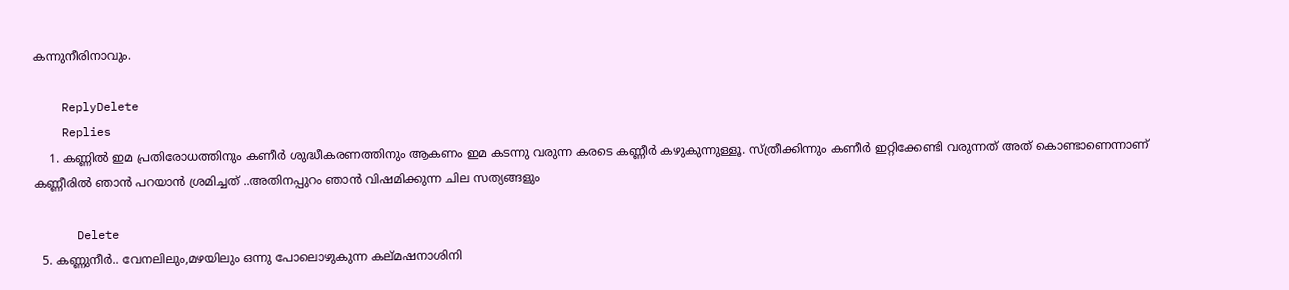കന്നുനീരിനാവും.

    ReplyDelete
    Replies
    1. കണ്ണിൽ ഇമ പ്രതിരോധത്തിനും കണീർ ശുദ്ധീകരണത്തിനും ആകണം ഇമ കടന്നു വരുന്ന കരടെ കണ്ണീർ കഴുകുന്നുള്ളൂ. സ്ത്രീക്കിന്നും കണീർ ഇറ്റിക്കേണ്ടി വരുന്നത് അത് കൊണ്ടാണെന്നാണ് കണ്ണീരിൽ ഞാൻ പറയാൻ ശ്രമിച്ചത്‌ ..അതിനപ്പുറം ഞാൻ വിഷമിക്കുന്ന ചില സത്യങ്ങളും

      Delete
  5. കണ്ണുനീർ.. വേനലിലും,മഴയിലും ഒന്നു പോലൊഴുകുന്ന കല്മഷനാശിനി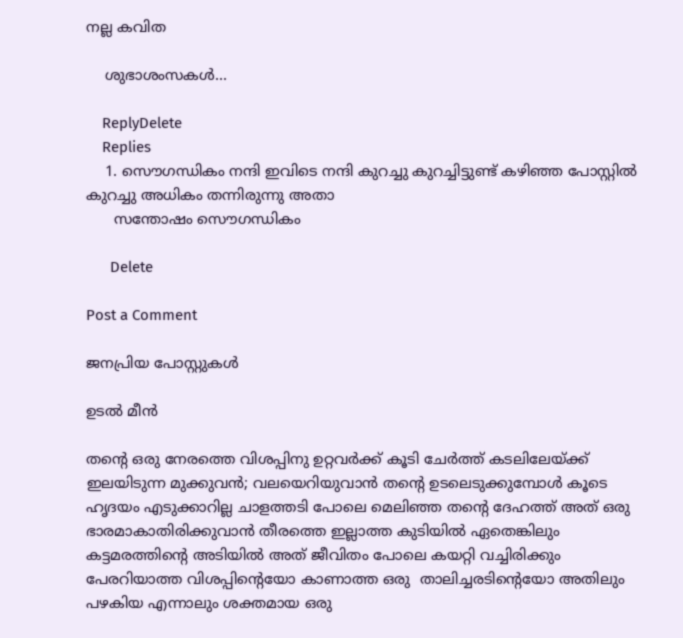നല്ല കവിത

    ശുഭാശംസകൾ...

    ReplyDelete
    Replies
    1. സൌഗന്ധികം നന്ദി ഇവിടെ നന്ദി കുറച്ചു കുറച്ചിട്ടുണ്ട് കഴിഞ്ഞ പോസ്റ്റിൽ കുറച്ചു അധികം തന്നിരുന്നു അതാ
      സന്തോഷം സൌഗന്ധികം

      Delete

Post a Comment

ജനപ്രിയ പോസ്റ്റുകൾ

ഉടൽ മീൻ

തന്റെ ഒരു നേരത്തെ വിശപ്പിനു ഉറ്റവർക്ക്‌ കൂടി ചേർത്ത് കടലിലേയ്ക്ക് ഇലയിടുന്ന മുക്കുവൻ; വലയെറിയുവാൻ തന്റെ ഉടലെടുക്കുമ്പോൾ കൂടെ ഹൃദയം എടുക്കാറില്ല ചാളത്തടി പോലെ മെലിഞ്ഞ തന്റെ ദേഹത്ത് അത് ഒരു ഭാരമാകാതിരിക്കുവാൻ തീരത്തെ ഇല്ലാത്ത കുടിയിൽ ഏതെങ്കിലും കട്ടമരത്തിന്റെ അടിയിൽ അത് ജീവിതം പോലെ കയറ്റി വച്ചിരിക്കും പേരറിയാത്ത വിശപ്പിന്റെയോ കാണാത്ത ഒരു  താലിച്ചരടിന്റെയോ അതിലും പഴകിയ എന്നാലും ശക്തമായ ഒരു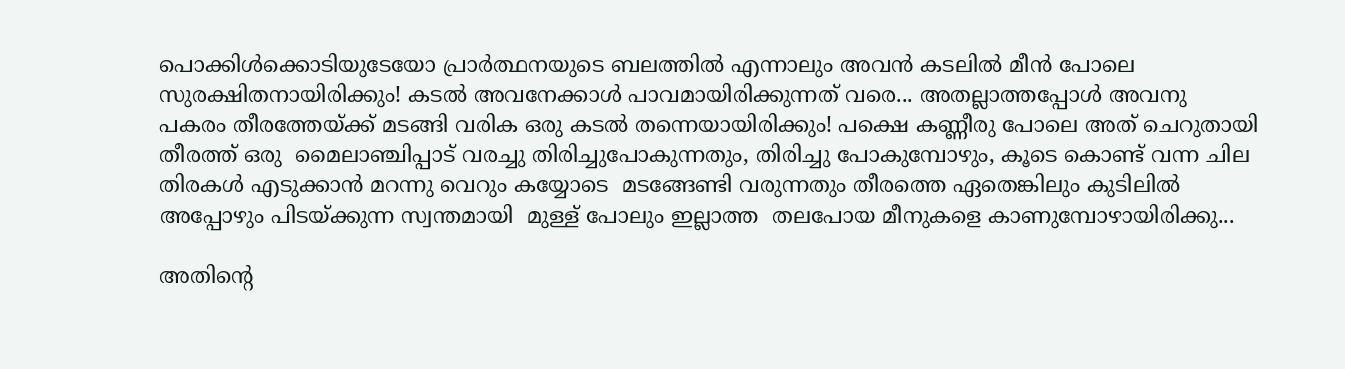പൊക്കിൾക്കൊടിയുടേയോ പ്രാർത്ഥനയുടെ ബലത്തിൽ എന്നാലും അവൻ കടലിൽ മീൻ പോലെ സുരക്ഷിതനായിരിക്കും! കടൽ അവനേക്കാൾ പാവമായിരിക്കുന്നത് വരെ... അതല്ലാത്തപ്പോൾ അവനു പകരം തീരത്തേയ്ക്ക് മടങ്ങി വരിക ഒരു കടൽ തന്നെയായിരിക്കും! പക്ഷെ കണ്ണീരു പോലെ അത് ചെറുതായി തീരത്ത് ഒരു  മൈലാഞ്ചിപ്പാട് വരച്ചു തിരിച്ചുപോകുന്നതും, തിരിച്ചു പോകുമ്പോഴും, കൂടെ കൊണ്ട് വന്ന ചില തിരകൾ എടുക്കാൻ മറന്നു വെറും കയ്യോടെ  മടങ്ങേണ്ടി വരുന്നതും തീരത്തെ ഏതെങ്കിലും കുടിലിൽ അപ്പോഴും പിടയ്ക്കുന്ന സ്വന്തമായി  മുള്ള് പോലും ഇല്ലാത്ത  തലപോയ മീനുകളെ കാണുമ്പോഴായിരിക്കു...

അതിൻ്റെ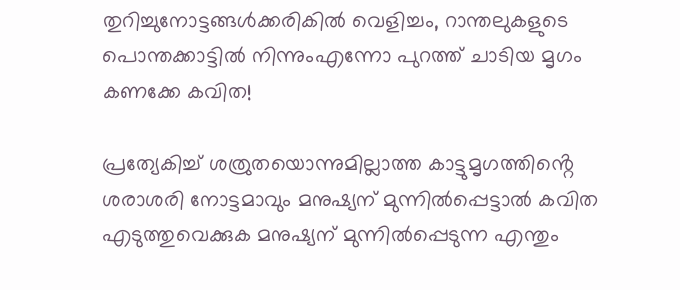തുറിച്ചുനോട്ടങ്ങൾക്കരികിൽ വെളിച്ചം, റാന്തലുകളുടെ പൊന്തക്കാട്ടിൽ നിന്നുംഎന്നോ പുറത്ത് ചാടിയ മൃഗം കണക്കേ കവിത!

പ്രത്യേകിച്ച് ശത്രുതയൊന്നുമില്ലാത്ത കാട്ടുമൃഗത്തിൻ്റെ  ശരാശരി നോട്ടമാവും മനുഷ്യന് മുന്നിൽപ്പെട്ടാൽ കവിത എടുത്തുവെക്കുക മനുഷ്യന് മുന്നിൽപ്പെടുന്ന എന്തും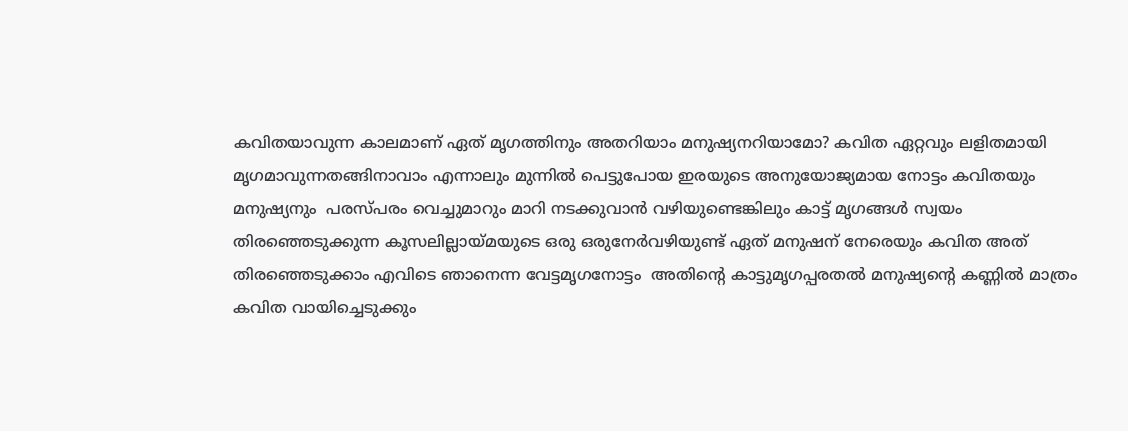കവിതയാവുന്ന കാലമാണ് ഏത് മൃഗത്തിനും അതറിയാം മനുഷ്യനറിയാമോ? കവിത ഏറ്റവും ലളിതമായി മൃഗമാവുന്നതങ്ങിനാവാം എന്നാലും മുന്നിൽ പെട്ടുപോയ ഇരയുടെ അനുയോജ്യമായ നോട്ടം കവിതയും മനുഷ്യനും  പരസ്പരം വെച്ചുമാറും മാറി നടക്കുവാൻ വഴിയുണ്ടെങ്കിലും കാട്ട് മൃഗങ്ങൾ സ്വയം തിരഞ്ഞെടുക്കുന്ന കൂസലില്ലായ്മയുടെ ഒരു ഒരുനേർവഴിയുണ്ട് ഏത് മനുഷന് നേരെയും കവിത അത് തിരഞ്ഞെടുക്കാം എവിടെ ഞാനെന്ന വേട്ടമൃഗനോട്ടം  അതിൻ്റെ കാട്ടുമൃഗപ്പരതൽ മനുഷ്യൻ്റെ കണ്ണിൽ മാത്രം കവിത വായിച്ചെടുക്കും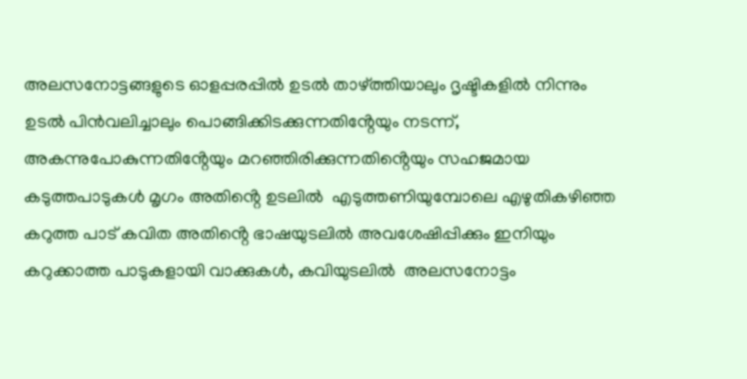അലസനോട്ടങ്ങളുടെ ഓളപ്പരപ്പിൽ ഉടൽ താഴ്ത്തിയാലും ദൃഷ്ടികളിൽ നിന്നും ഉടൽ പിൻവലിച്ചാലും പൊങ്ങിക്കിടക്കുന്നതിൻ്റേയും നടന്ന്, അകന്നുപോകുന്നതിൻ്റേയും മറഞ്ഞിരിക്കുന്നതിൻ്റെയും സഹജമായ കടുത്തപാടുകൾ മൃഗം അതിൻ്റെ ഉടലിൽ  എടുത്തണിയുമ്പോലെ എഴുതികഴിഞ്ഞ കറുത്ത പാട് കവിത അതിൻ്റെ ഭാഷയുടലിൽ അവശേഷിപ്പിക്കും ഇനിയും കറുക്കാത്ത പാടുകളായി വാക്കുകൾ, കവിയുടലിൽ  അലസനോട്ടം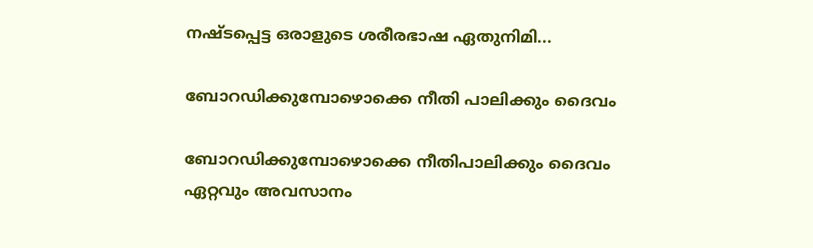നഷ്ടപ്പെട്ട ഒരാളുടെ ശരീരഭാഷ ഏതുനിമി...

ബോറഡിക്കുമ്പോഴൊക്കെ നീതി പാലിക്കും ദൈവം

ബോറഡിക്കുമ്പോഴൊക്കെ നീതിപാലിക്കും ദൈവം ഏറ്റവും അവസാനം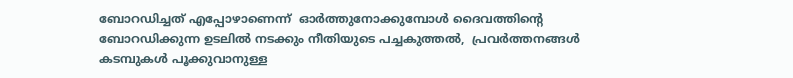ബോറഡിച്ചത് എപ്പോഴാണെന്ന്  ഓർത്തുനോക്കുമ്പോൾ ദൈവത്തിൻ്റെ  ബോറഡിക്കുന്ന ഉടലിൽ നടക്കും നീതിയുടെ പച്ചകുത്തൽ,  പ്രവർത്തനങ്ങൾ കടമ്പുകൾ പൂക്കുവാനുള്ള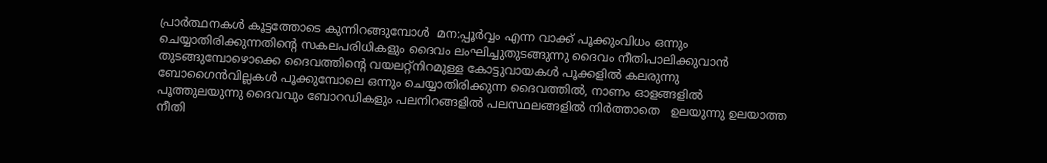പ്രാർത്ഥനകൾ കൂട്ടത്തോടെ കുന്നിറങ്ങുമ്പോൾ  മന:പ്പൂർവ്വം എന്ന വാക്ക് പൂക്കുംവിധം ഒന്നും ചെയ്യാതിരിക്കുന്നതിൻ്റെ സകലപരിധികളും ദൈവം ലംഘിച്ചുതുടങ്ങുന്നു ദൈവം നീതിപാലിക്കുവാൻ തുടങ്ങുമ്പോഴൊക്കെ ദൈവത്തിൻ്റെ വയലറ്റ്നിറമുള്ള കോട്ടുവായകൾ പൂക്കളിൽ കലരുന്നു ബോഗൈൻവില്ലകൾ പൂക്കുമ്പോലെ ഒന്നും ചെയ്യാതിരിക്കുന്ന ദൈവത്തിൽ, നാണം ഓളങ്ങളിൽ പൂത്തുലയുന്നു ദൈവവും ബോറഡികളും പലനിറങ്ങളിൽ പലസ്ഥലങ്ങളിൽ നിർത്താതെ   ഉലയുന്നു ഉലയാത്ത നീതി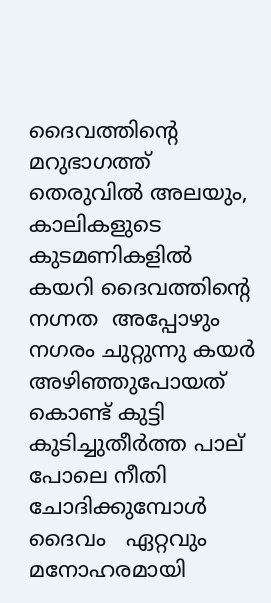ദൈവത്തിൻ്റെ മറുഭാഗത്ത് തെരുവിൽ അലയും,  കാലികളുടെ കുടമണികളിൽ കയറി ദൈവത്തിൻ്റെ നഗ്നത  അപ്പോഴും നഗരം ചുറ്റുന്നു കയർ അഴിഞ്ഞുപോയത് കൊണ്ട് കുട്ടി കുടിച്ചുതീർത്ത പാല് പോലെ നീതി ചോദിക്കുമ്പോൾ ദൈവം   ഏറ്റവും മനോഹരമായി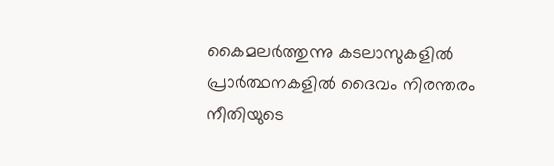കൈമലർത്തുന്നു കടലാസുകളിൽ പ്രാർത്ഥനകളിൽ ദൈവം നിരന്തരം  നീതിയുടെ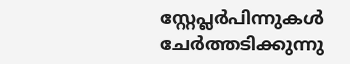സ്റ്റേപ്ലർപിന്നുകൾ ചേർത്തടിക്കുന്നു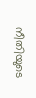നീതിയുടെ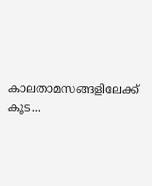കാലതാമസങ്ങളിലേക്ക് കൂട...